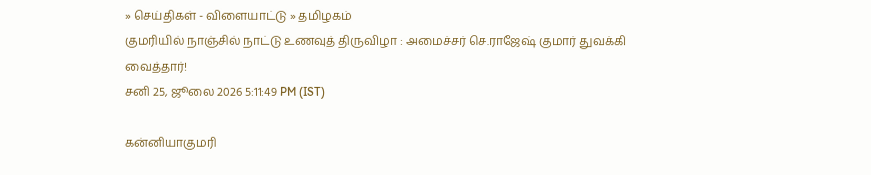» செய்திகள் - விளையாட்டு » தமிழகம்
குமரியில் நாஞ்சில் நாட்டு உணவுத் திருவிழா : அமைச்சர் செ.ராஜேஷ் குமார் துவக்கி வைத்தார்!
சனி 25, ஜூலை 2026 5:11:49 PM (IST)

கன்னியாகுமரி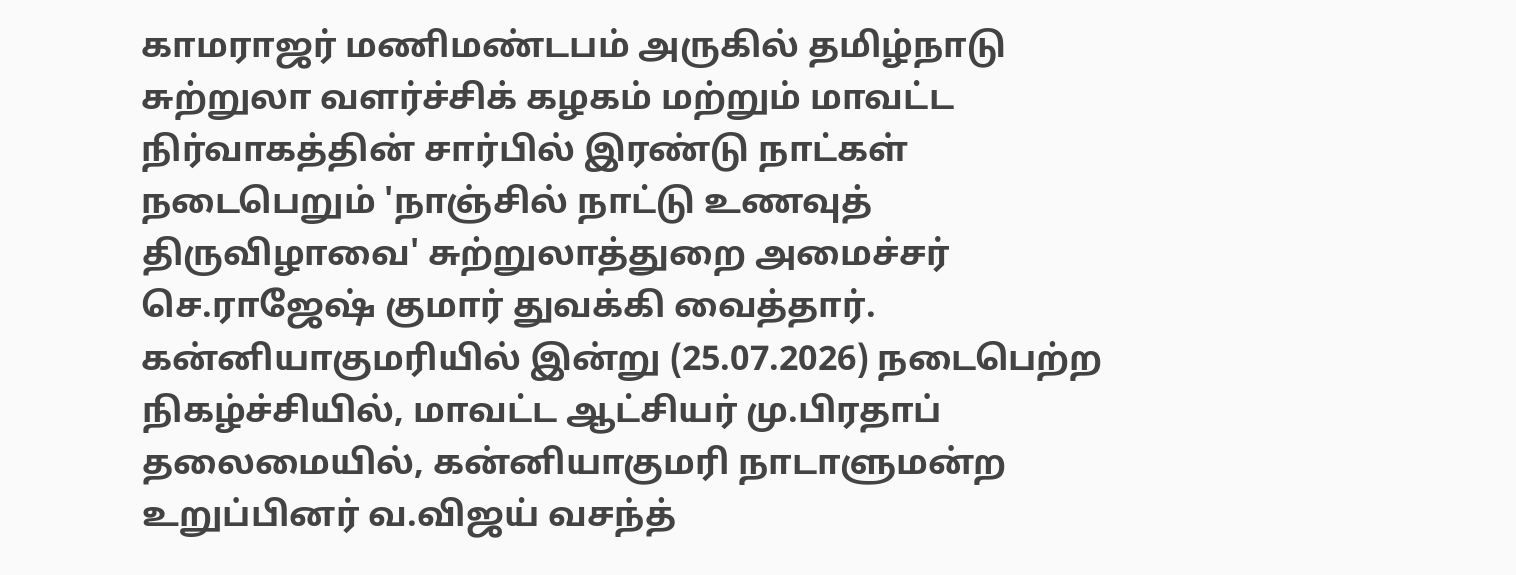காமராஜர் மணிமண்டபம் அருகில் தமிழ்நாடு சுற்றுலா வளர்ச்சிக் கழகம் மற்றும் மாவட்ட நிர்வாகத்தின் சார்பில் இரண்டு நாட்கள் நடைபெறும் 'நாஞ்சில் நாட்டு உணவுத் திருவிழாவை' சுற்றுலாத்துறை அமைச்சர் செ.ராஜேஷ் குமார் துவக்கி வைத்தார்.
கன்னியாகுமரியில் இன்று (25.07.2026) நடைபெற்ற நிகழ்ச்சியில், மாவட்ட ஆட்சியர் மு.பிரதாப் தலைமையில், கன்னியாகுமரி நாடாளுமன்ற உறுப்பினர் வ.விஜய் வசந்த்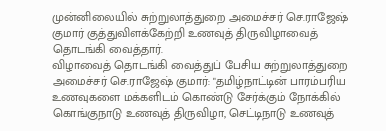முன்னிலையில் சுற்றுலாத்துறை அமைச்சர் செ.ராஜேஷ் குமார் குத்துவிளக்கேற்றி உணவுத் திருவிழாவைத் தொடங்கி வைத்தார்.
விழாவைத் தொடங்கி வைத்துப் பேசிய சுற்றுலாத்துறை அமைச்சர் செ.ராஜேஷ் குமார்: "தமிழ்நாட்டின் பாரம்பரிய உணவுகளை மக்களிடம் கொண்டு சேர்க்கும் நோக்கில் கொங்குநாடு உணவுத் திருவிழா, செட்டிநாடு உணவுத்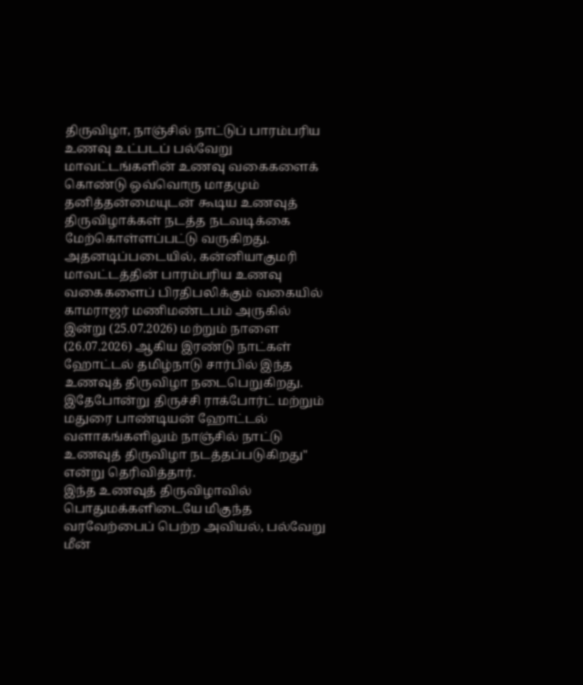திருவிழா, நாஞ்சில் நாட்டுப் பாரம்பரிய உணவு உட்படப் பல்வேறு மாவட்டங்களின் உணவு வகைகளைக் கொண்டு ஒவ்வொரு மாதமும் தனித்தன்மையுடன் கூடிய உணவுத் திருவிழாக்கள் நடத்த நடவடிக்கை மேற்கொள்ளப்பட்டு வருகிறது.
அதனடிப்படையில், கன்னியாகுமரி மாவட்டத்தின் பாரம்பரிய உணவு வகைகளைப் பிரதிபலிக்கும் வகையில் காமராஜர் மணிமண்டபம் அருகில் இன்று (25.07.2026) மற்றும் நாளை (26.07.2026) ஆகிய இரண்டு நாட்கள் ஹோட்டல் தமிழ்நாடு சார்பில் இந்த உணவுத் திருவிழா நடைபெறுகிறது. இதேபோன்று திருச்சி ராக்போர்ட் மற்றும் மதுரை பாண்டியன் ஹோட்டல் வளாகங்களிலும் நாஞ்சில் நாட்டு உணவுத் திருவிழா நடத்தப்படுகிறது" என்று தெரிவித்தார்.
இந்த உணவுத் திருவிழாவில் பொதுமக்களிடையே மிகுந்த வரவேற்பைப் பெற்ற அவியல், பல்வேறு மீன்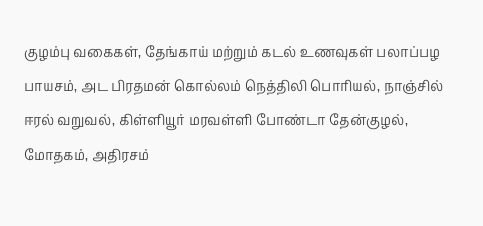குழம்பு வகைகள், தேங்காய் மற்றும் கடல் உணவுகள் பலாப்பழ பாயசம், அட பிரதமன் கொல்லம் நெத்திலி பொரியல், நாஞ்சில் ஈரல் வறுவல், கிள்ளியூர் மரவள்ளி போண்டா தேன்குழல், மோதகம், அதிரசம்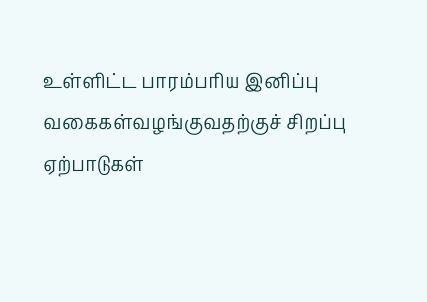உள்ளிட்ட பாரம்பரிய இனிப்பு வகைகள்வழங்குவதற்குச் சிறப்பு ஏற்பாடுகள்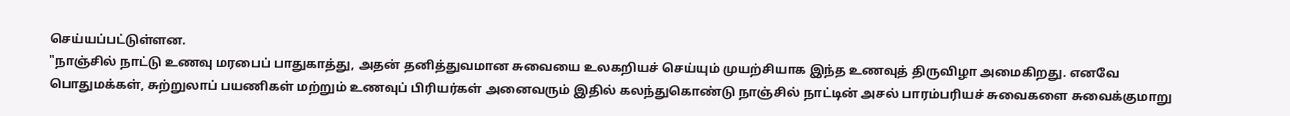செய்யப்பட்டுள்ளன.
"நாஞ்சில் நாட்டு உணவு மரபைப் பாதுகாத்து, அதன் தனித்துவமான சுவையை உலகறியச் செய்யும் முயற்சியாக இந்த உணவுத் திருவிழா அமைகிறது. எனவே பொதுமக்கள், சுற்றுலாப் பயணிகள் மற்றும் உணவுப் பிரியர்கள் அனைவரும் இதில் கலந்துகொண்டு நாஞ்சில் நாட்டின் அசல் பாரம்பரியச் சுவைகளை சுவைக்குமாறு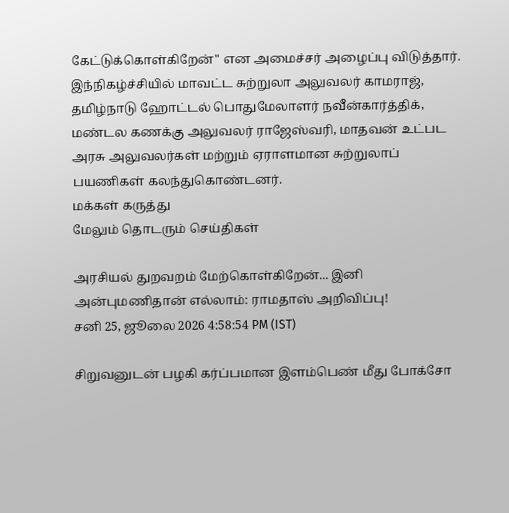கேட்டுக்கொள்கிறேன்" என அமைச்சர் அழைப்பு விடுத்தார்.
இந்நிகழ்ச்சியில் மாவட்ட சுற்றுலா அலுவலர் காமராஜ், தமிழ்நாடு ஹோட்டல் பொதுமேலாளர் நவீன்கார்த்திக், மண்டல கணக்கு அலுவலர் ராஜேஸ்வரி, மாதவன் உட்பட அரசு அலுவலர்கள் மற்றும் ஏராளமான சுற்றுலாப் பயணிகள் கலந்துகொண்டனர்.
மக்கள் கருத்து
மேலும் தொடரும் செய்திகள்

அரசியல் துறவறம் மேற்கொள்கிறேன்... இனி அன்புமணிதான் எல்லாம்: ராமதாஸ் அறிவிப்பு!
சனி 25, ஜூலை 2026 4:58:54 PM (IST)

சிறுவனுடன் பழகி கர்ப்பமான இளம்பெண் மீது போக்சோ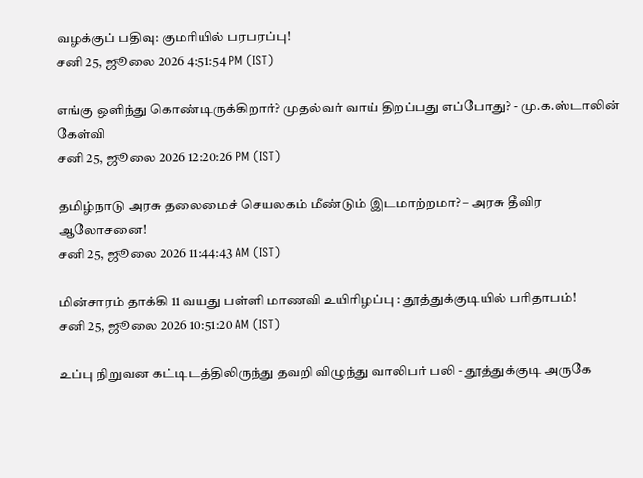வழக்குப் பதிவு: குமரியில் பரபரப்பு!
சனி 25, ஜூலை 2026 4:51:54 PM (IST)

எங்கு ஒளிந்து கொண்டிருக்கிறார்? முதல்வர் வாய் திறப்பது எப்போது? - மு.க.ஸ்டாலின் கேள்வி
சனி 25, ஜூலை 2026 12:20:26 PM (IST)

தமிழ்நாடு அரசு தலைமைச் செயலகம் மீண்டும் இடமாற்றமா? – அரசு தீவிர ஆலோசனை!
சனி 25, ஜூலை 2026 11:44:43 AM (IST)

மின்சாரம் தாக்கி 11 வயது பள்ளி மாணவி உயிரிழப்பு : தூத்துக்குடியில் பரிதாபம்!
சனி 25, ஜூலை 2026 10:51:20 AM (IST)

உப்பு நிறுவன கட்டிடத்திலிருந்து தவறி விழுந்து வாலிபர் பலி - தூத்துக்குடி அருகே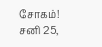சோகம்!
சனி 25,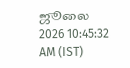ஜூலை 2026 10:45:32 AM (IST)